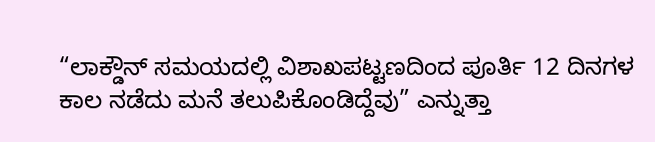“ಲಾಕ್ಡೌನ್ ಸಮಯದಲ್ಲಿ ವಿಶಾಖಪಟ್ಟಣದಿಂದ ಪೂರ್ತಿ 12 ದಿನಗಳ ಕಾಲ ನಡೆದು ಮನೆ ತಲುಪಿಕೊಂಡಿದ್ದೆವು” ಎನ್ನುತ್ತಾ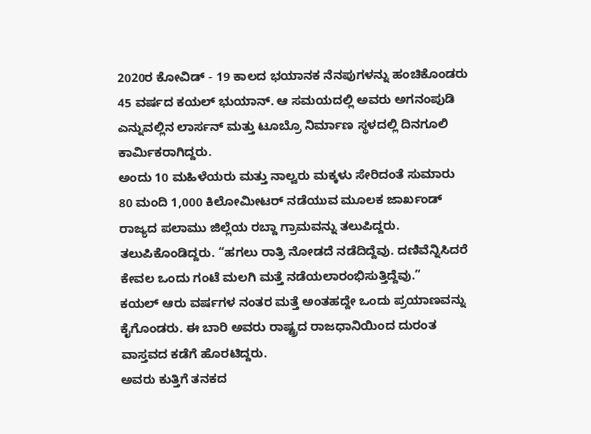2020ರ ಕೋವಿಡ್ - 19 ಕಾಲದ ಭಯಾನಕ ನೆನಪುಗಳನ್ನು ಹಂಚಿಕೊಂಡರು 45 ವರ್ಷದ ಕಯಲ್ ಭುಯಾನ್. ಆ ಸಮಯದಲ್ಲಿ ಅವರು ಅಗನಂಪುಡಿ ಎನ್ನುವಲ್ಲಿನ ಲಾರ್ಸನ್ ಮತ್ತು ಟೂಬ್ರೊ ನಿರ್ಮಾಣ ಸ್ಥಳದಲ್ಲಿ ದಿನಗೂಲಿ ಕಾರ್ಮಿಕರಾಗಿದ್ದರು.
ಅಂದು 10 ಮಹಿಳೆಯರು ಮತ್ತು ನಾಲ್ವರು ಮಕ್ಕಳು ಸೇರಿದಂತೆ ಸುಮಾರು 80 ಮಂದಿ 1,000 ಕಿಲೋಮೀಟರ್ ನಡೆಯುವ ಮೂಲಕ ಜಾರ್ಖಂಡ್ ರಾಜ್ಯದ ಪಲಾಮು ಜಿಲ್ಲೆಯ ರಬ್ದಾ ಗ್ರಾಮವನ್ನು ತಲುಪಿದ್ದರು. ತಲುಪಿಕೊಂಡಿದ್ದರು. “ಹಗಲು ರಾತ್ರಿ ನೋಡದೆ ನಡೆದಿದ್ದೆವು. ದಣಿವೆನ್ನಿಸಿದರೆ ಕೇವಲ ಒಂದು ಗಂಟೆ ಮಲಗಿ ಮತ್ತೆ ನಡೆಯಲಾರಂಭಿಸುತ್ತಿದ್ದೆವು.”
ಕಯಲ್ ಆರು ವರ್ಷಗಳ ನಂತರ ಮತ್ತೆ ಅಂತಹದ್ದೇ ಒಂದು ಪ್ರಯಾಣವನ್ನು ಕೈಗೊಂಡರು. ಈ ಬಾರಿ ಅವರು ರಾಷ್ಟ್ರದ ರಾಜಧಾನಿಯಿಂದ ದುರಂತ ವಾಸ್ತವದ ಕಡೆಗೆ ಹೊರಟಿದ್ದರು.
ಅವರು ಕುತ್ತಿಗೆ ತನಕದ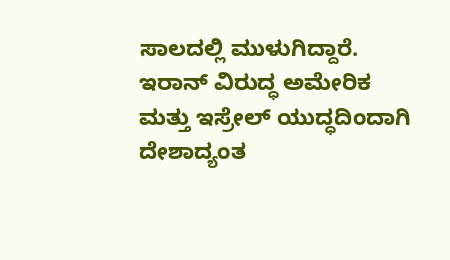ಸಾಲದಲ್ಲಿ ಮುಳುಗಿದ್ದಾರೆ.
ಇರಾನ್ ವಿರುದ್ಧ ಅಮೇರಿಕ ಮತ್ತು ಇಸ್ರೇಲ್ ಯುದ್ಧದಿಂದಾಗಿ ದೇಶಾದ್ಯಂತ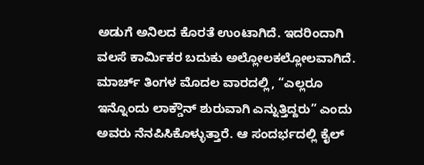ಅಡುಗೆ ಅನಿಲದ ಕೊರತೆ ಉಂಟಾಗಿದೆ. ಇದರಿಂದಾಗಿ ವಲಸೆ ಕಾರ್ಮಿಕರ ಬದುಕು ಅಲ್ಲೋಲಕಲ್ಲೋಲವಾಗಿದೆ.
ಮಾರ್ಚ್ ತಿಂಗಳ ಮೊದಲ ವಾರದಲ್ಲಿ, “ಎಲ್ಲರೂ ಇನ್ನೊಂದು ಲಾಕ್ಡೌನ್ ಶುರುವಾಗಿ ಎನ್ನುತ್ತಿದ್ದರು” ಎಂದು ಅವರು ನೆನಪಿಸಿಕೊಳ್ಳುತ್ತಾರೆ. ಆ ಸಂದರ್ಭದಲ್ಲಿ ಕೈಲ್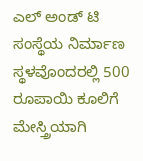ಎಲ್ ಅಂಡ್ ಟಿ ಸಂಸ್ಥೆಯ ನಿರ್ಮಾಣ ಸ್ಥಳವೊಂದರಲ್ಲಿ 500 ರೂಪಾಯಿ ಕೂಲಿಗೆ ಮೇಸ್ತ್ರಿಯಾಗಿ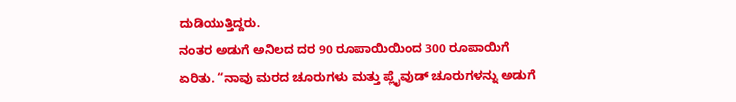ದುಡಿಯುತ್ತಿದ್ದರು.
ನಂತರ ಅಡುಗೆ ಅನಿಲದ ದರ 90 ರೂಪಾಯಿಯಿಂದ 300 ರೂಪಾಯಿಗೆ ಏರಿತು. “ನಾವು ಮರದ ಚೂರುಗಳು ಮತ್ತು ಪ್ಲೈವುಡ್ ಚೂರುಗಳನ್ನು ಅಡುಗೆ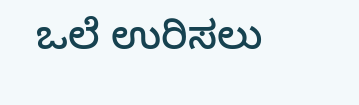ಒಲೆ ಉರಿಸಲು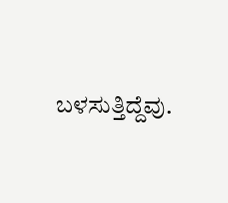ಬಳಸುತ್ತಿದ್ದೆವು.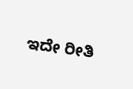ಇದೇ ರೀತಿ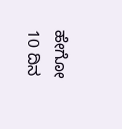ಹೇಗೋ 10 ದಿನ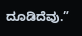ದೂಡಿದೆವು.”